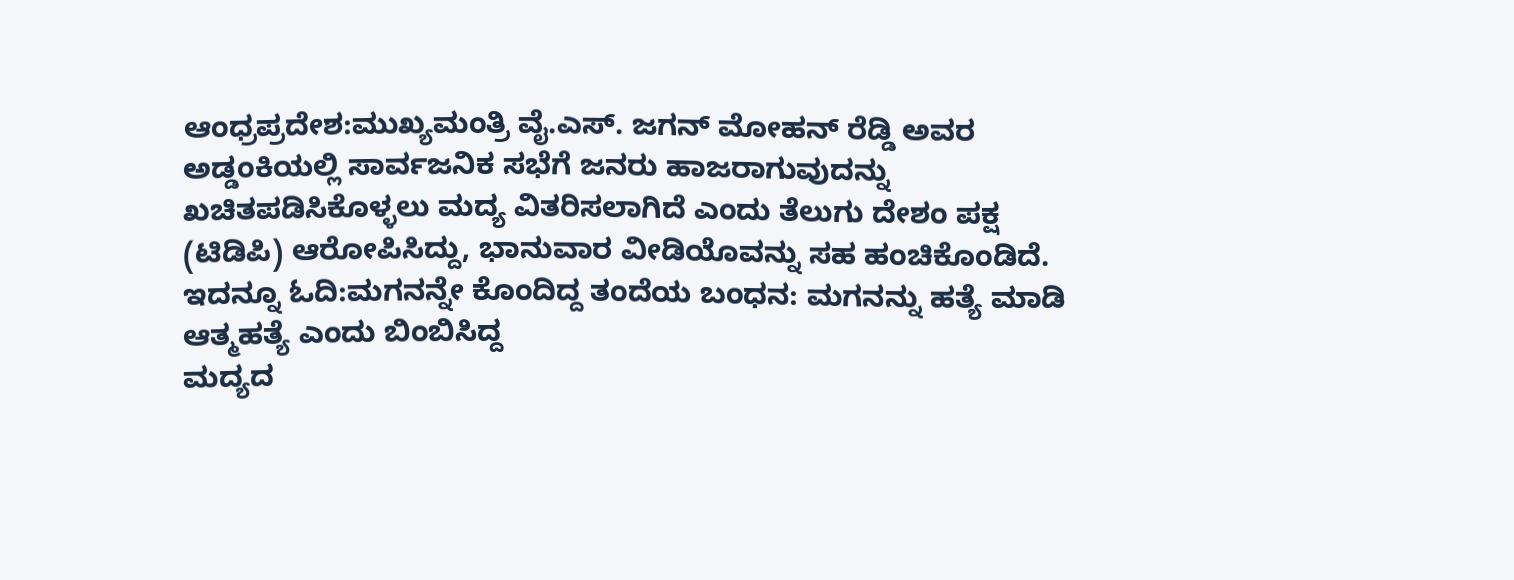ಆಂಧ್ರಪ್ರದೇಶ:ಮುಖ್ಯಮಂತ್ರಿ ವೈ.ಎಸ್. ಜಗನ್ ಮೋಹನ್ ರೆಡ್ಡಿ ಅವರ ಅಡ್ಡಂಕಿಯಲ್ಲಿ ಸಾರ್ವಜನಿಕ ಸಭೆಗೆ ಜನರು ಹಾಜರಾಗುವುದನ್ನು ಖಚಿತಪಡಿಸಿಕೊಳ್ಳಲು ಮದ್ಯ ವಿತರಿಸಲಾಗಿದೆ ಎಂದು ತೆಲುಗು ದೇಶಂ ಪಕ್ಷ (ಟಿಡಿಪಿ) ಆರೋಪಿಸಿದ್ದು, ಭಾನುವಾರ ವೀಡಿಯೊವನ್ನು ಸಹ ಹಂಚಿಕೊಂಡಿದೆ.
ಇದನ್ನೂ ಓದಿ:ಮಗನನ್ನೇ ಕೊಂದಿದ್ದ ತಂದೆಯ ಬಂಧನ: ಮಗನನ್ನು ಹತ್ಯೆ ಮಾಡಿ ಆತ್ಮಹತ್ಯೆ ಎಂದು ಬಿಂಬಿಸಿದ್ದ
ಮದ್ಯದ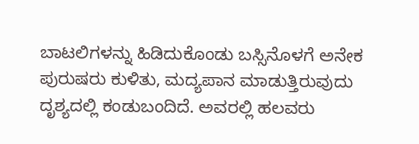ಬಾಟಲಿಗಳನ್ನು ಹಿಡಿದುಕೊಂಡು ಬಸ್ಸಿನೊಳಗೆ ಅನೇಕ ಪುರುಷರು ಕುಳಿತು, ಮದ್ಯಪಾನ ಮಾಡುತ್ತಿರುವುದು ದೃಶ್ಯದಲ್ಲಿ ಕಂಡುಬಂದಿದೆ. ಅವರಲ್ಲಿ ಹಲವರು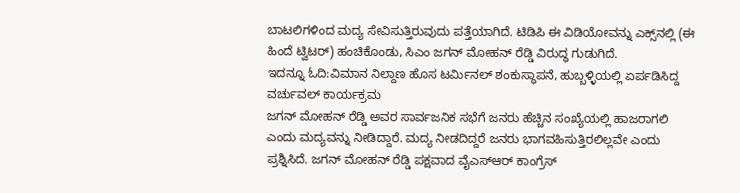ಬಾಟಲಿಗಳಿಂದ ಮದ್ಯ ಸೇವಿಸುತ್ತಿರುವುದು ಪತ್ತೆಯಾಗಿದೆ. ಟಿಡಿಪಿ ಈ ವಿಡಿಯೋವನ್ನು ಎಕ್ಸ್‌ನಲ್ಲಿ (ಈ ಹಿಂದೆ ಟ್ವಿಟರ್) ಹಂಚಿಕೊಂಡು, ಸಿಎಂ ಜಗನ್ ಮೋಹನ್ ರೆಡ್ಡಿ ವಿರುದ್ಧ ಗುಡುಗಿದೆ.
ಇದನ್ನೂ ಓದಿ:ವಿಮಾನ ನಿಲ್ದಾಣ ಹೊಸ ಟರ್ಮಿನಲ್ ಶಂಕುಸ್ಥಾಪನೆ, ಹುಬ್ಬಳ್ಳಿಯಲ್ಲಿ ಏರ್ಪಡಿಸಿದ್ದ ವರ್ಚುವಲ್ ಕಾರ್ಯಕ್ರಮ
ಜಗನ್ ಮೋಹನ್ ರೆಡ್ಡಿ ಅವರ ಸಾರ್ವಜನಿಕ ಸಭೆಗೆ ಜನರು ಹೆಚ್ಚಿನ ಸಂಖ್ಯೆಯಲ್ಲಿ ಹಾಜರಾಗಲಿ ಎಂದು ಮದ್ಯವನ್ನು ನೀಡಿದ್ದಾರೆ. ಮದ್ಯ ನೀಡದಿದ್ದರೆ ಜನರು ಭಾಗವಹಿಸುತ್ತಿರಲಿಲ್ಲವೇ ಎಂದು ಪ್ರಶ್ನಿಸಿದೆ. ಜಗನ್ ಮೋಹನ್ ರೆಡ್ಡಿ ಪಕ್ಷವಾದ ವೈಎಸ್‌ಆರ್ ಕಾಂಗ್ರೆಸ್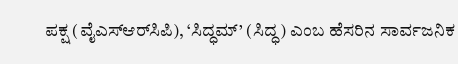ಪಕ್ಷ (ವೈಎಸ್‌ಆರ್‌ಸಿಪಿ), ‘ಸಿದ್ಧಮ್’ (ಸಿದ್ಧ) ಎಂಬ ಹೆಸರಿನ ಸಾರ್ವಜನಿಕ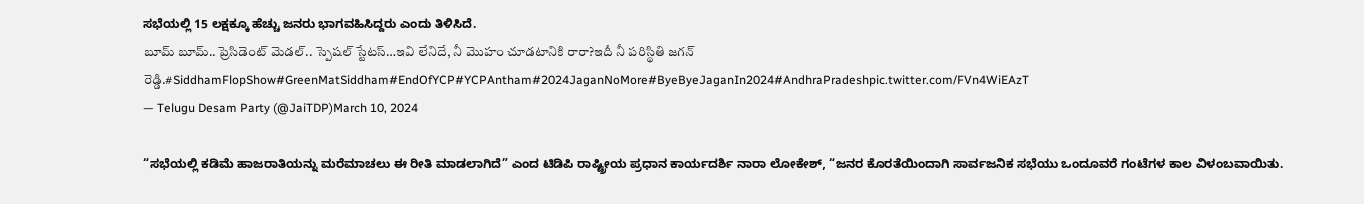ಸಭೆಯಲ್ಲಿ 15 ಲಕ್ಷಕ್ಕೂ ಹೆಚ್ಚು ಜನರು ಭಾಗವಹಿಸಿದ್ದರು ಎಂದು ತಿಳಿಸಿದೆ.
బూమ్ బూమ్.. ప్రెసిడెంట్ మెడల్.. స్పెషల్ స్టేటస్…ఇవి లేనిదే, నీ మొహం చూడటానికి రారా?ఇదీ నీ పరిస్థితి జగన్ రెడ్డి.#SiddhamFlopShow#GreenMatSiddham#EndOfYCP#YCPAntham#2024JaganNoMore#ByeByeJaganIn2024#AndhraPradeshpic.twitter.com/FVn4WiEAzT
— Telugu Desam Party (@JaiTDP)March 10, 2024

“ಸಭೆಯಲ್ಲಿ ಕಡಿಮೆ ಹಾಜರಾತಿಯನ್ನು ಮರೆಮಾಚಲು ಈ ರೀತಿ ಮಾಡಲಾಗಿದೆ” ಎಂದ ಟಿಡಿಪಿ ರಾಷ್ಟ್ರೀಯ ಪ್ರಧಾನ ಕಾರ್ಯದರ್ಶಿ ನಾರಾ ಲೋಕೇಶ್, “ಜನರ ಕೊರತೆಯಿಂದಾಗಿ ಸಾರ್ವಜನಿಕ ಸಭೆಯು ಒಂದೂವರೆ ಗಂಟೆಗಳ ಕಾಲ ವಿಳಂಬವಾಯಿತು.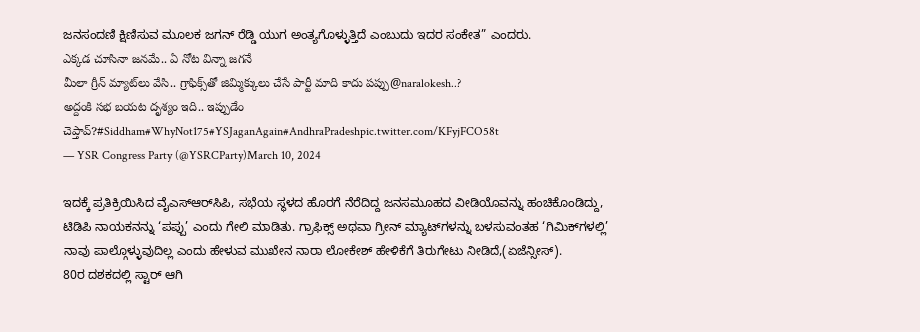ಜನಸಂದಣಿ ಕ್ಷಿಣಿಸುವ ಮೂಲಕ ಜಗನ್ ರೆಡ್ಡಿ ಯುಗ ಅಂತ್ಯಗೊಳ್ಳುತ್ತಿದೆ ಎಂಬುದು ಇದರ ಸಂಕೇತ” ಎಂದರು.
ఎక్కడ చూసినా జనమే.. ఏ నోట విన్నా జగనే
మీలా గ్రీన్ మ్యాట్‌లు వేసి.. గ్రాఫిక్స్‌తో జిమ్మిక్కులు చేసే పార్టీ మాది కాదు పప్పు@naralokesh..?
అద్దంకి సభ బయట దృశ్యం ఇది.. ఇప్పుడేం చెప్తావ్?#Siddham#WhyNot175#YSJaganAgain#AndhraPradeshpic.twitter.com/KFyjFCO58t
— YSR Congress Party (@YSRCParty)March 10, 2024

ಇದಕ್ಕೆ ಪ್ರತಿಕ್ರಿಯಿಸಿದ ವೈಎಸ್‌ಆರ್‌ಸಿಪಿ, ಸಭೆಯ ಸ್ಥಳದ ಹೊರಗೆ ನೆರೆದಿದ್ದ ಜನಸಮೂಹದ ವೀಡಿಯೊವನ್ನು ಹಂಚಿಕೊಂಡಿದ್ದು, ಟಿಡಿಪಿ ನಾಯಕನನ್ನು ‘ಪಪ್ಪು’ ಎಂದು ಗೇಲಿ ಮಾಡಿತು. ಗ್ರಾಫಿಕ್ಸ್ ಅಥವಾ ಗ್ರೀನ್ ಮ್ಯಾಟ್‌ಗಳನ್ನು ಬಳಸುವಂತಹ ‘ಗಿಮಿಕ್‌ಗಳಲ್ಲಿ’ ನಾವು ಪಾಲ್ಗೊಳ್ಳುವುದಿಲ್ಲ ಎಂದು ಹೇಳುವ ಮುಖೇನ ನಾರಾ ಲೋಕೇಶ್ ಹೇಳಿಕೆಗೆ ತಿರುಗೇಟು ನೀಡಿದೆ,(ಏಜೆನ್ಸೀಸ್).
80ರ ದಶಕದಲ್ಲಿ ಸ್ಟಾರ್ ಆಗಿ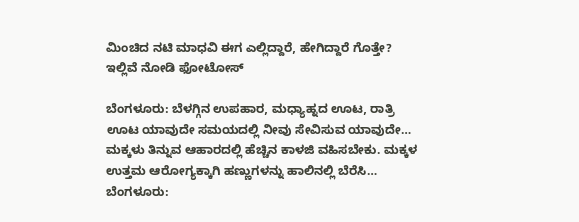ಮಿಂಚಿದ ನಟಿ ಮಾಧವಿ ಈಗ ಎಲ್ಲಿದ್ದಾರೆ, ಹೇಗಿದ್ದಾರೆ ಗೊತ್ತೇ? ಇಲ್ಲಿವೆ ನೋಡಿ ಫೋಟೋಸ್

ಬೆಂಗಳೂರು: ಬೆಳಗ್ಗಿನ ಉಪಹಾರ, ಮಧ್ಯಾಹ್ನದ ಊಟ, ರಾತ್ರಿ ಊಟ ಯಾವುದೇ ಸಮಯದಲ್ಲಿ ನೀವು ಸೇವಿಸುವ ಯಾವುದೇ…
ಮಕ್ಕಳು ತಿನ್ನುವ ಆಹಾರದಲ್ಲಿ ಹೆಚ್ಚಿನ ಕಾಳಜಿ ವಹಿಸಬೇಕು. ಮಕ್ಕಳ ಉತ್ತಮ ಆರೋಗ್ಯಕ್ಕಾಗಿ ಹಣ್ಣುಗಳನ್ನು ಹಾಲಿನಲ್ಲಿ ಬೆರೆಸಿ…
ಬೆಂಗಳೂರು: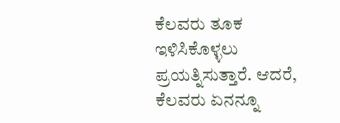ಕೆಲವರು ತೂಕ ಇಳಿಸಿಕೊಳ್ಳಲು ಪ್ರಯತ್ನಿಸುತ್ತಾರೆ. ಆದರೆ, ಕೆಲವರು ಏನನ್ನೂ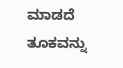ಮಾಡದೆ ತೂಕವನ್ನು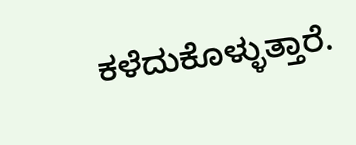ಕಳೆದುಕೊಳ್ಳುತ್ತಾರೆ.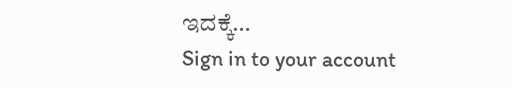ಇದಕ್ಕೆ…
Sign in to your account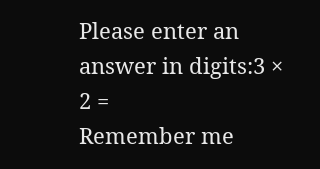Please enter an answer in digits:3 × 2 =
Remember me